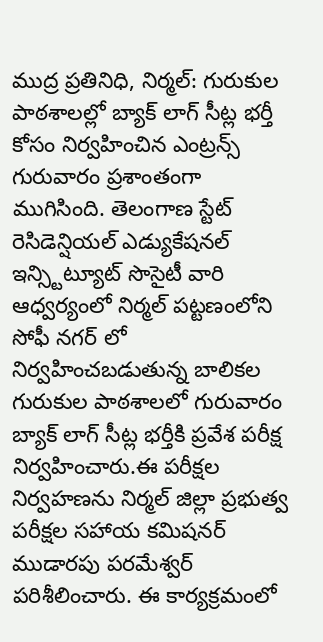ముద్ర ప్రతినిధి, నిర్మల్: గురుకుల పాఠశాలల్లో బ్యాక్ లాగ్ సీట్ల భర్తీ కోసం నిర్వహించిన ఎంట్రన్స్ గురువారం ప్రశాంతంగా ముగిసింది. తెలంగాణ స్టేట్ రెసిడెన్షియల్ ఎడ్యుకేషనల్ ఇన్స్టిట్యూట్ సొసైటీ వారి ఆధ్వర్యంలో నిర్మల్ పట్టణంలోని సోఫీ నగర్ లో నిర్వహించబడుతున్న బాలికల గురుకుల పాఠశాలలో గురువారం బ్యాక్ లాగ్ సీట్ల భర్తీకి ప్రవేశ పరీక్ష నిర్వహించారు.ఈ పరీక్షల నిర్వహణను నిర్మల్ జిల్లా ప్రభుత్వ పరీక్షల సహాయ కమిషనర్ ముడారపు పరమేశ్వర్ పరిశీలించారు. ఈ కార్యక్రమంలో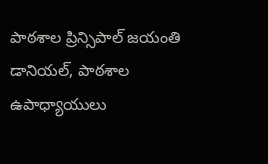పాఠశాల ప్రిన్సిపాల్ జయంతి డానియల్, పాఠశాల ఉపాధ్యాయులు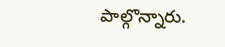పాల్గొన్నారు.